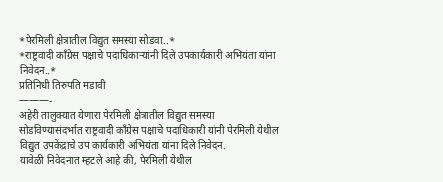*पेरमिली क्षेत्रातील विद्युत समस्या सोडवा..*
*राष्ट्रवादी काँग्रेस पक्षाचे पदाधिकाऱ्यांनी दिले उपकार्यकारी अभियंता यांना निवेदन..*
प्रतिनिधी तिरुपति मडावी
———-
अहेरी तालुक्यात येणारा पेरमिली क्षेत्रातील विद्युत समस्या सोडविण्यासंदर्भात राष्ट्रवादी काँग्रेस पक्षाचे पदाधिकारी यांनी पेरमिली येथील विद्युत उपकेंद्राचे उप कार्यकारी अभियंता यांना दिले निवेदन.
यावेळी निवेदनात म्हटले आहे की, पेरमिली येथील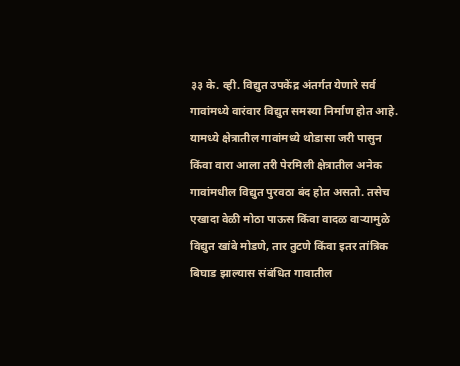३३ के. व्ही. विद्युत उपकेंद्र अंतर्गत येणारे सर्व गावांमध्ये वारंवार विद्युत समस्या निर्माण होत आहे. यामध्ये क्षेत्रातील गावांमध्ये थोडासा जरी पासुन किंवा वारा आला तरी पेरमिली क्षेत्रातील अनेक गावांमधील विद्युत पुरवठा बंद होत असतो. तसेच एखादा वेळी मोठा पाऊस किंवा वादळ वाऱ्यामुळे विद्युत खांबे मोडणे, तार तुटणे किंवा इतर तांत्रिक बिघाड झाल्यास संबंधित गावातील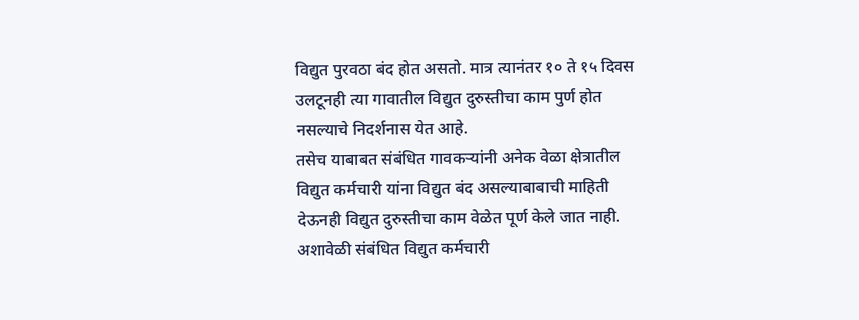विद्युत पुरवठा बंद होत असतो. मात्र त्यानंतर १० ते १५ दिवस उलटूनही त्या गावातील विद्युत दुरुस्तीचा काम पुर्ण होत नसल्याचे निदर्शनास येत आहे.
तसेच याबाबत संबंधित गावकऱ्यांनी अनेक वेळा क्षेत्रातील विद्युत कर्मचारी यांना विद्युत बंद असल्याबाबाची माहिती देऊनही विद्युत दुरुस्तीचा काम वेळेत पूर्ण केले जात नाही. अशावेळी संबंधित विद्युत कर्मचारी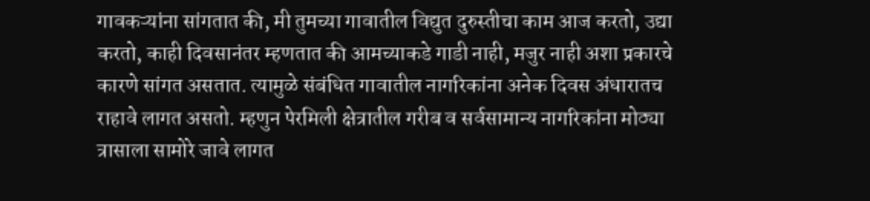गावकऱ्यांना सांगतात की, मी तुमच्या गावातील विद्युत दुरुस्तीचा काम आज करतो, उद्या करतो, काही दिवसानंतर म्हणतात की आमच्याकडे गाडी नाही, मजुर नाही अशा प्रकारचे कारणे सांगत असतात. त्यामुळे संबंधित गावातील नागरिकांना अनेक दिवस अंधारातच राहावे लागत असतो. म्हणुन पेरमिली क्षेत्रातील गरीब व सर्वसामान्य नागरिकांना मोठ्या त्रासाला सामोरे जावे लागत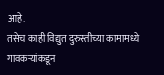आहे.
तसेच काही विद्युत दुरुस्तीच्या कामामध्ये गावकऱ्यांकडून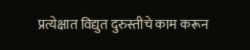प्रत्येक्षात विद्युत दुरुस्तीचे काम करून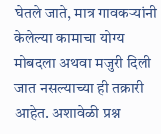घेतले जाते, मात्र गावकऱ्यांनी केलेल्या कामाचा योग्य मोबदला अथवा मजुरी दिली जात नसल्याच्या ही तक्रारी आहेत. अशावेळी प्रश्न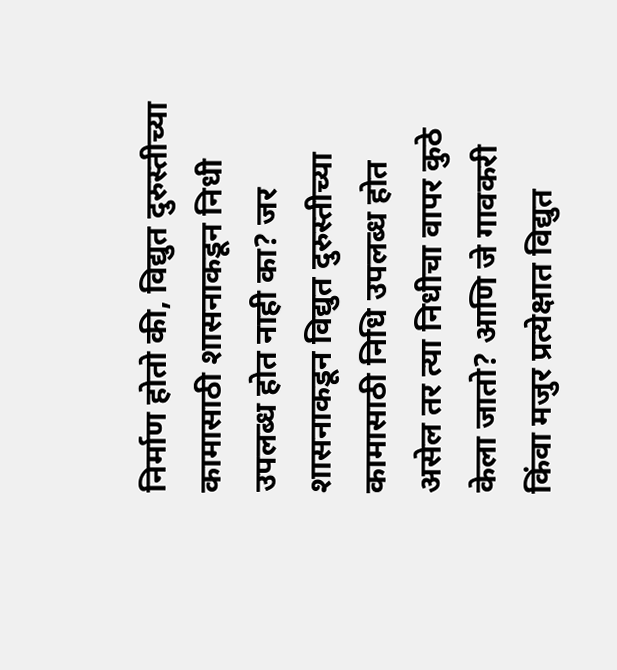निर्माण होतो की, विद्युत दुरुस्तीच्या कामासाठी शासनाकडून निधी उपलब्ध होत नाही का? जर शासनाकडून विद्युत दुरुस्तीच्या कामासाठी निधि उपलब्ध होत असेल तर त्या निधीचा वापर कुठे केला जातो? आणि जे गावकरी किंवा मजुर प्रत्येक्षात विद्युत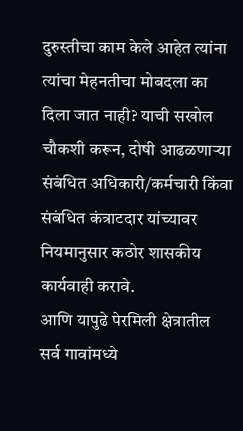दुरुस्तीचा काम केले आहेत त्यांना त्यांचा मेहनतीचा मोबदला का दिला जात नाही? याची सखोल चौकशी करून, दोषी आढळणाऱ्या संबंधित अधिकारी/कर्मचारी किंवा संबंधित कंत्राटदार यांच्यावर नियमानुसार कठोर शासकीय कार्यवाही करावे.
आणि यापुढे पेरमिली क्षेत्रातील सर्व गावांमध्ये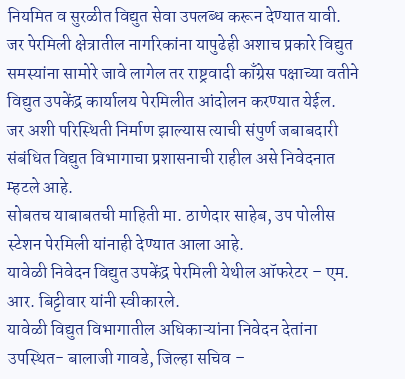नियमित व सुरळीत विद्युत सेवा उपलब्ध करून देण्यात यावी. जर पेरमिली क्षेत्रातील नागरिकांना यापुढेही अशाच प्रकारे विद्युत समस्यांना सामोरे जावे लागेल तर राष्ट्रवादी काँग्रेस पक्षाच्या वतीने विद्युत उपकेंद्र कार्यालय पेरमिलीत आंदोलन करण्यात येईल.
जर अशी परिस्थिती निर्माण झाल्यास त्याची संपुर्ण जबाबदारी संबंधित विद्युत विभागाचा प्रशासनाची राहील असे निवेदनात म्हटले आहे.
सोबतच याबाबतची माहिती मा. ठाणेदार साहेब, उप पोलीस स्टेशन पेरमिली यांनाही देण्यात आला आहे.
यावेळी निवेदन विद्युत उपकेंद्र पेरमिली येथील ऑफरेटर – एम. आर. बिट्टीवार यांनी स्वीकारले.
यावेळी विद्युत विभागातील अधिकाऱ्यांना निवेदन देतांना उपस्थित- बालाजी गावडे, जिल्हा सचिव –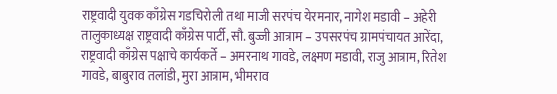राष्ट्रवादी युवक काँग्रेस गडचिरोली तथा माजी सरपंच येरमनार, नागेश मडावी – अहेरी तालुकाध्यक्ष राष्ट्रवादी काँग्रेस पार्टी, सौ. बुज्जी आत्राम – उपसरपंच ग्रामपंचायत आरेंदा, राष्ट्रवादी काँग्रेस पक्षाचे कार्यकर्ते – अमरनाथ गावडे, लक्ष्मण मडावी, राजु आत्राम, रितेश गावडे, बाबुराव तलांडी, मुरा आत्राम, भीमराव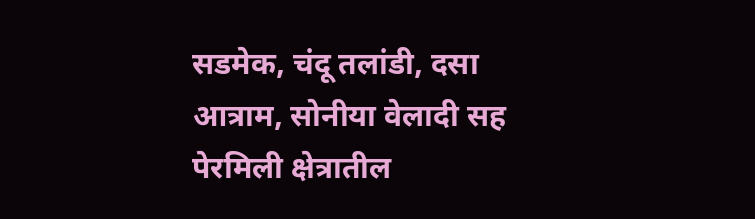सडमेक, चंदू तलांडी, दसा आत्राम, सोनीया वेलादी सह पेरमिली क्षेत्रातील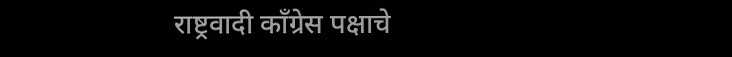राष्ट्रवादी काँग्रेस पक्षाचे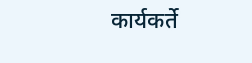कार्यकर्ते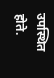उपस्थित होते.